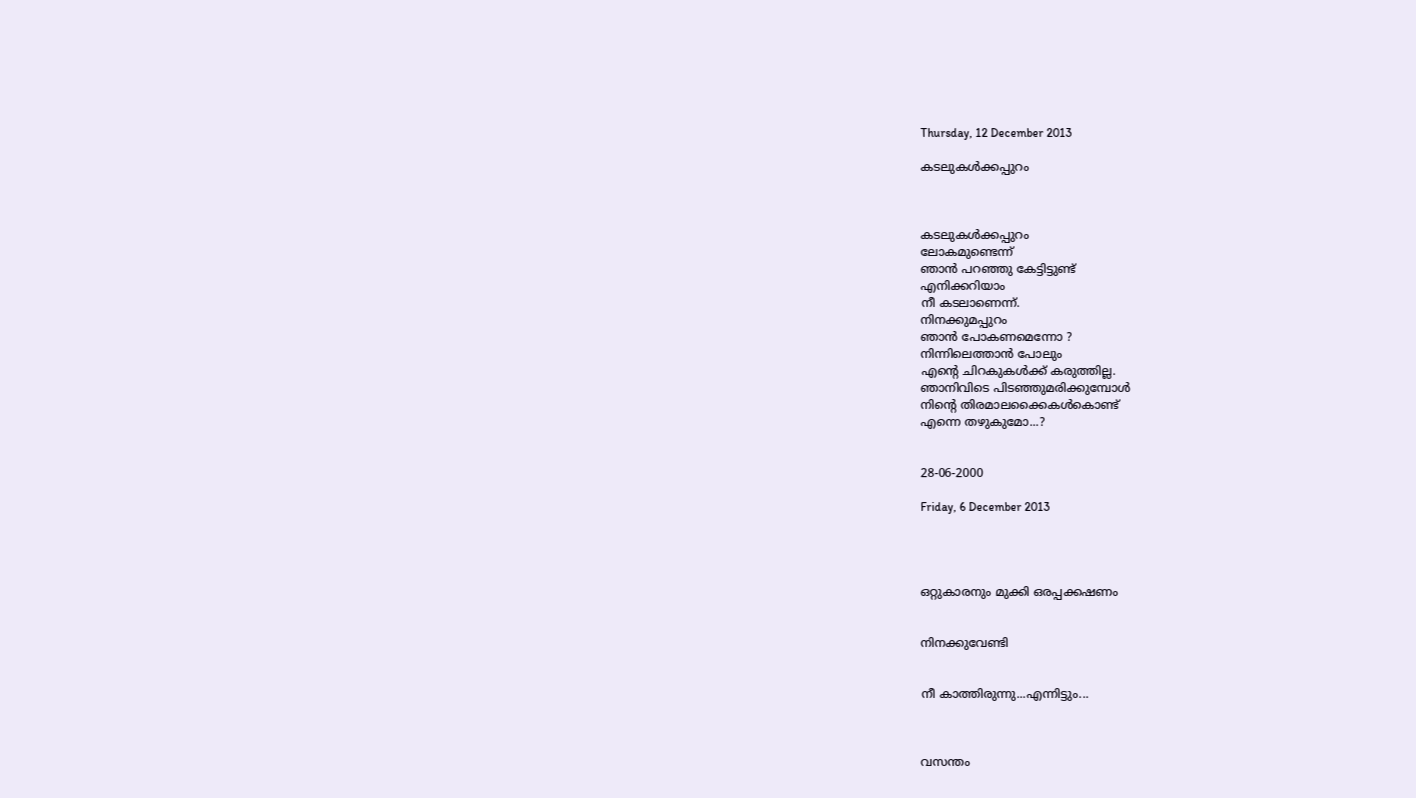Thursday, 12 December 2013

കടലുകള്‍ക്കപ്പുറം



കടലുകള്‍ക്കപ്പുറം
ലോകമുണ്ടെന്ന്‌
ഞാന്‍ പറഞ്ഞു കേട്ടിട്ടുണ്ട്‌
എനിക്കറിയാം
നീ കടലാണെന്ന്‌.
നിനക്കുമപ്പുറം
ഞാന്‍ പോകണമെന്നോ ?
നിന്നിലെത്താന്‍ പോലും
എന്റെ ചിറകുകള്‍ക്ക്‌ കരുത്തില്ല.
ഞാനിവിടെ പിടഞ്ഞുമരിക്കുമ്പോള്‍
നിന്റെ തിരമാലക്കൈകള്‍കൊണ്ട്‌
എന്നെ തഴുകുമോ...?


28-06-2000

Friday, 6 December 2013




ഒറ്റുകാരനും മുക്കി ഒരപ്പക്കഷണം


നിനക്കുവേണ്ടി


നീ കാത്തിരുന്നു...എന്നിട്ടും...



വസന്തം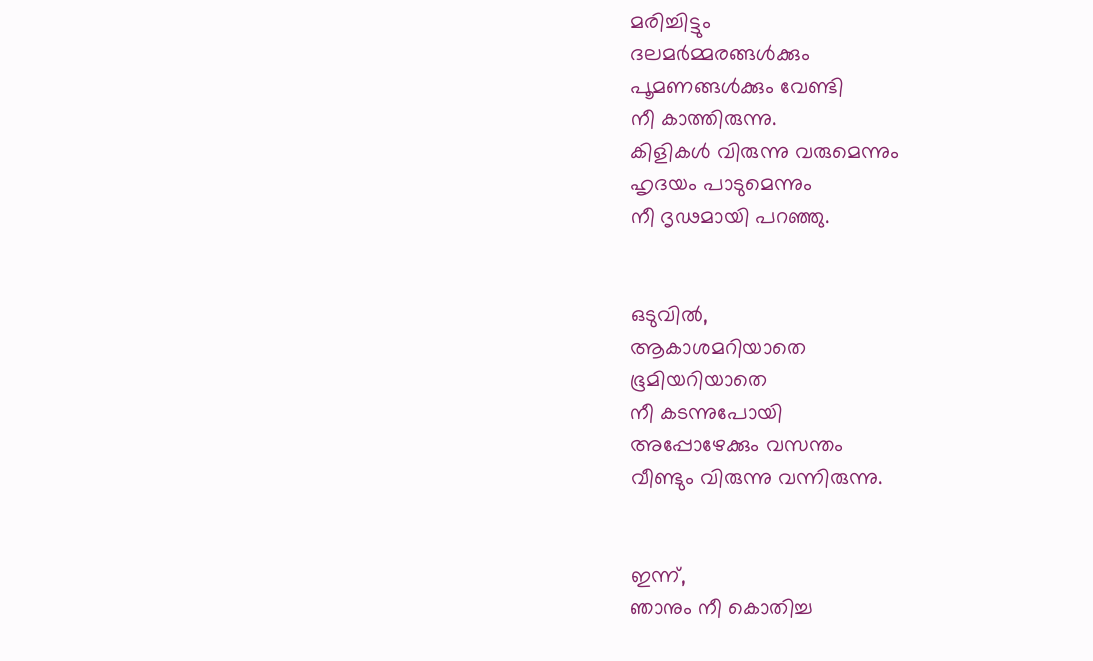മരിച്ചിട്ടും
ദലമര്‍മ്മരങ്ങള്‍ക്കും
പൂമണങ്ങള്‍ക്കും വേണ്ടി
നീ കാത്തിരുന്നു.
കിളികള്‍ വിരുന്നു വരുമെന്നും
ഹൃദയം പാടുമെന്നും
നീ ദൃഢമായി പറഞ്ഞു.


ഒടുവില്‍,
ആകാശമറിയാതെ
ഭൂമിയറിയാതെ
നീ കടന്നുപോയി
അപ്പോഴേക്കും വസന്തം
വീണ്ടും വിരുന്നു വന്നിരുന്നു.


ഇന്ന്‌,
ഞാനും നീ കൊതിച്ച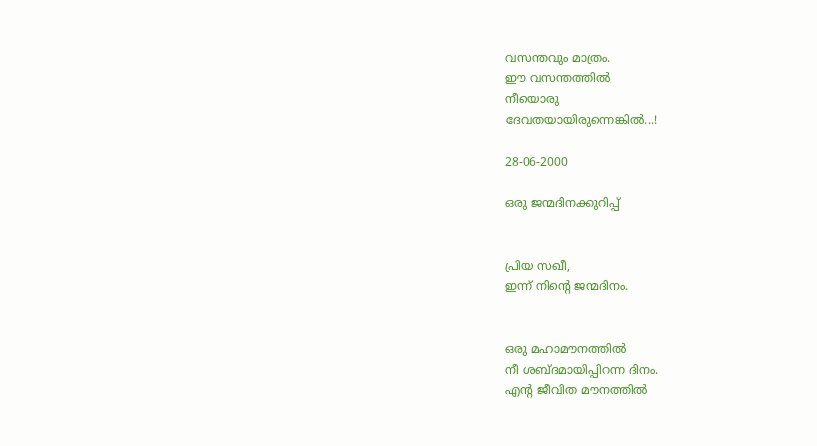വസന്തവും മാത്രം.
ഈ വസന്തത്തില്‍
നീയൊരു
ദേവതയായിരുന്നെങ്കില്‍...!

28-06-2000

ഒരു ജന്മദിനക്കുറിപ്പ്‌


പ്രിയ സഖീ,
ഇന്ന്‌ നിന്റെ ജന്മദിനം.


ഒരു മഹാമൗനത്തില്‍
നീ ശബ്‌ദമായിപ്പിറന്ന ദിനം.
എന്റ ജീവിത മൗനത്തില്‍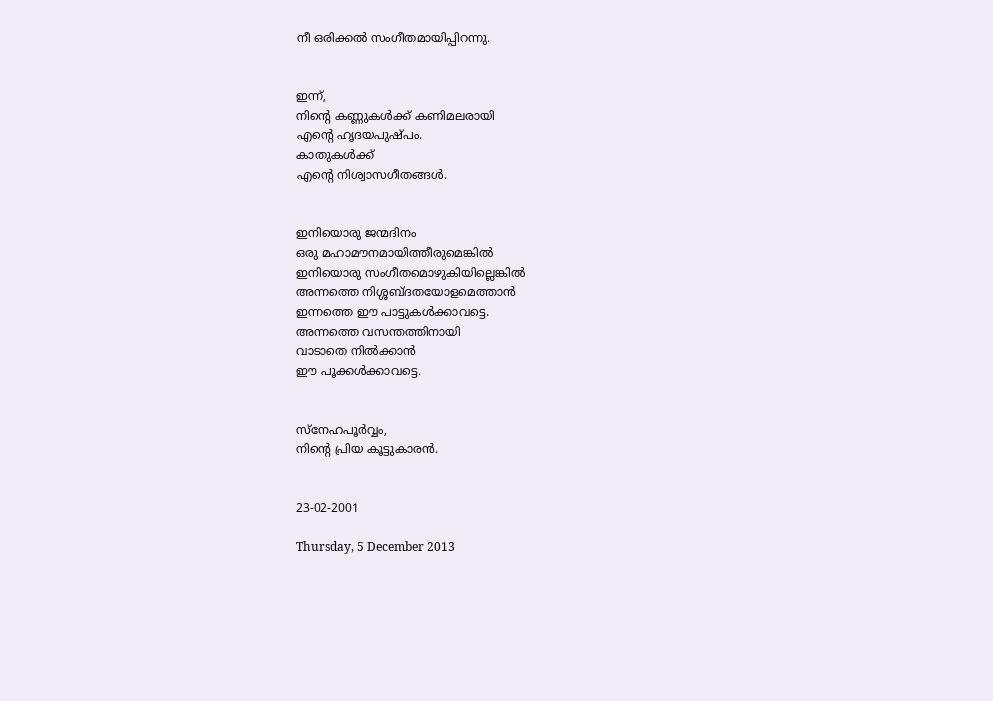നീ ഒരിക്കല്‍ സംഗീതമായിപ്പിറന്നു.


ഇന്ന്‌,
നിന്റെ കണ്ണുകള്‍ക്ക്‌ കണിമലരായി
എന്റെ ഹൃദയപുഷ്‌പം.
കാതുകള്‍ക്ക്‌
എന്റെ നിശ്വാസഗീതങ്ങള്‍.


ഇനിയൊരു ജന്മദിനം
ഒരു മഹാമൗനമായിത്തീരുമെങ്കില്‍
ഇനിയൊരു സംഗീതമൊഴുകിയില്ലെങ്കില്‍
അന്നത്തെ നിശ്ശബ്‌ദതയോളമെത്താന്‍
ഇന്നത്തെ ഈ പാട്ടുകള്‍ക്കാവട്ടെ.
അന്നത്തെ വസന്തത്തിനായി
വാടാതെ നില്‍ക്കാന്‍
ഈ പൂക്കള്‍ക്കാവട്ടെ.


സ്‌നേഹപൂര്‍വ്വം,
നിന്റെ പ്രിയ കൂട്ടുകാരന്‍.


23-02-2001

Thursday, 5 December 2013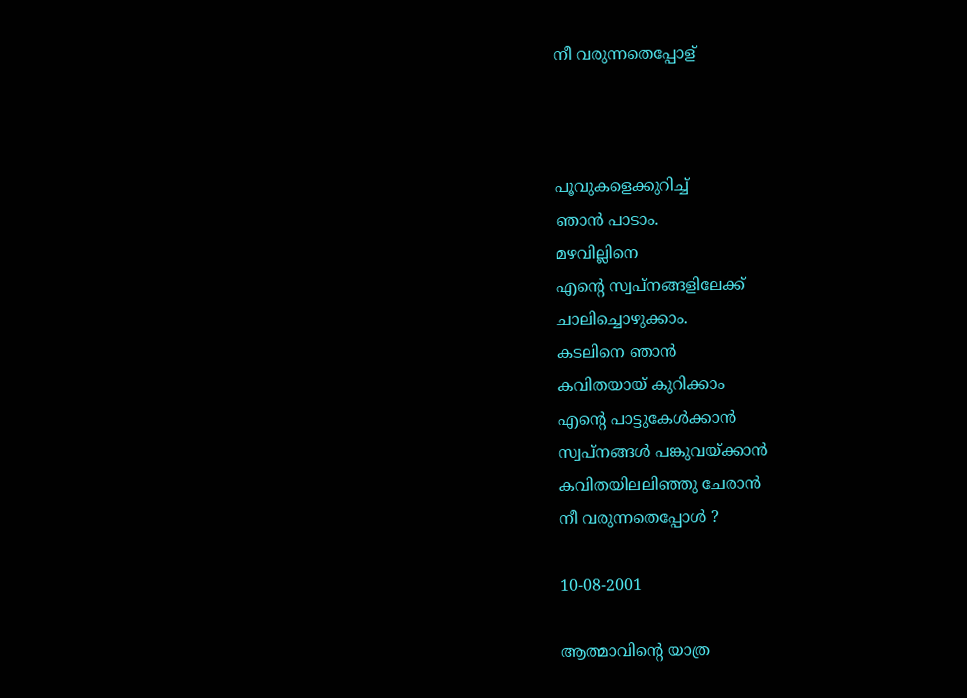നീ വരുന്നതെപ്പോള്



പൂവുകളെക്കുറിച്ച്‌
ഞാന്‍ പാടാം.
മഴവില്ലിനെ
എന്റെ സ്വപ്‌നങ്ങളിലേക്ക്‌
ചാലിച്ചൊഴുക്കാം.
കടലിനെ ഞാന്‍
കവിതയായ്‌ കുറിക്കാം
എന്റെ പാട്ടുകേള്‍ക്കാന്‍
സ്വപ്‌നങ്ങള്‍ പങ്കുവയ്‌ക്കാന്‍
കവിതയിലലിഞ്ഞു ചേരാന്‍
നീ വരുന്നതെപ്പോള്‍ ?

10-08-2001

ആത്മാവിന്റെ യാത്ര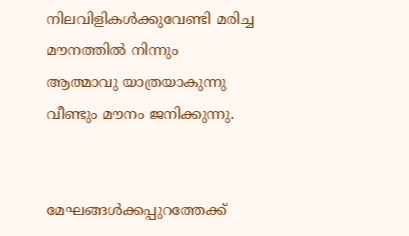നിലവിളികള്‍ക്കുവേണ്ടി മരിച്ച
മൗനത്തില്‍ നിന്നും
ആത്മാവു യാത്രയാകുന്നു
വീണ്ടും മൗനം ജനിക്കുന്നു.


മേഘങ്ങള്‍ക്കപ്പുറത്തേക്ക്‌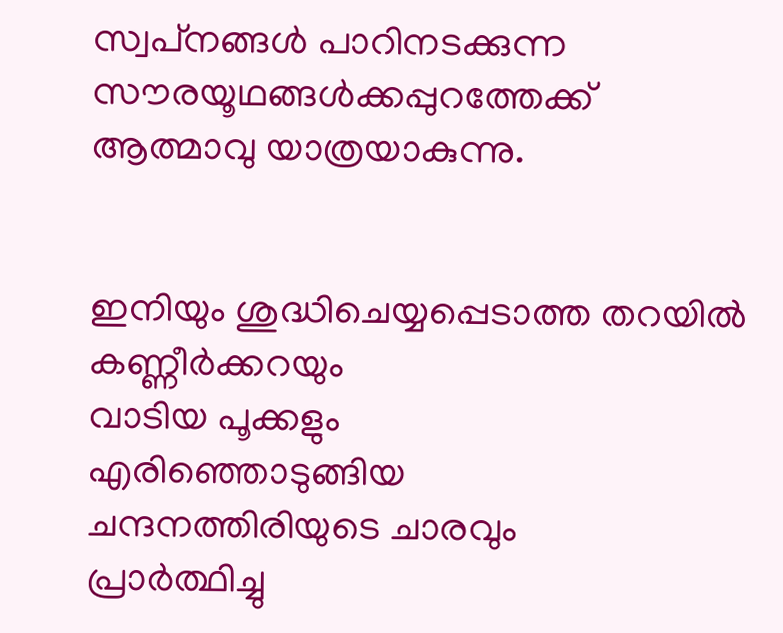സ്വപ്‌നങ്ങള്‍ പാറിനടക്കുന്ന
സൗരയൂഥങ്ങള്‍ക്കപ്പുറത്തേക്ക്‌
ആത്മാവു യാത്രയാകുന്നു.


ഇനിയും ശുദ്ധിചെയ്യപ്പെടാത്ത തറയില്‍
കണ്ണീര്‍ക്കറയും
വാടിയ പൂക്കളും
എരിഞ്ഞൊടുങ്ങിയ
ചന്ദനത്തിരിയുടെ ചാരവും
പ്രാര്‍ത്ഥിച്ചു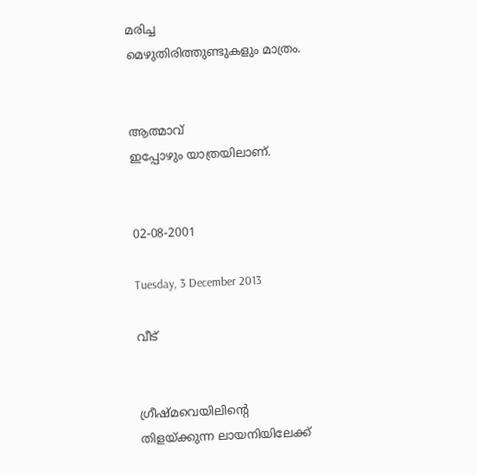മരിച്ച
മെഴുതിരിത്തുണ്ടുകളും മാത്രം.


ആത്മാവ്‌
ഇപ്പോഴും യാത്രയിലാണ്‌.


02-08-2001

Tuesday, 3 December 2013

വീട്


ഗ്രീഷ്‌മവെയിലിന്റെ
തിളയ്‌ക്കുന്ന ലായനിയിലേക്ക്‌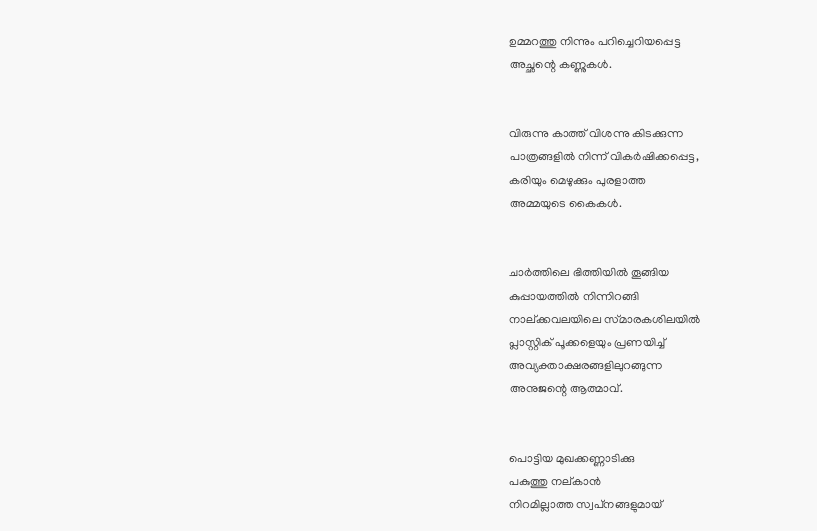ഉമ്മറത്തു നിന്നും പറിച്ചെറിയപ്പെട്ട
അച്ഛന്റെ കണ്ണുകള്‍.


വിരുന്നു കാത്ത്‌ വിശന്നു കിടക്കുന്ന
പാത്രങ്ങളില്‍ നിന്ന്‌ വികര്‍ഷിക്കപ്പെട്ട,
കരിയും മെഴുക്കും പുരളാത്ത
അമ്മയുടെ കൈകള്‍.


ചാര്‍ത്തിലെ ഭിത്തിയില്‍ തൂങ്ങിയ
കുപ്പായത്തില്‍ നിന്നിറങ്ങി
നാല്‌ക്കവലയിലെ സ്‌മാരകശിലയില്‍
പ്ലാസ്റ്റിക്‌ പൂക്കളെയും പ്രണയിച്ച്‌
അവ്യക്താക്ഷരങ്ങളിലുറങ്ങുന്ന
അനുജന്റെ ആത്മാവ്‌.


പൊട്ടിയ മുഖക്കണ്ണാടിക്കു
പകുത്തു നല്‌കാന്‍
നിറമില്ലാത്ത സ്വപ്‌നങ്ങളുമായ്‌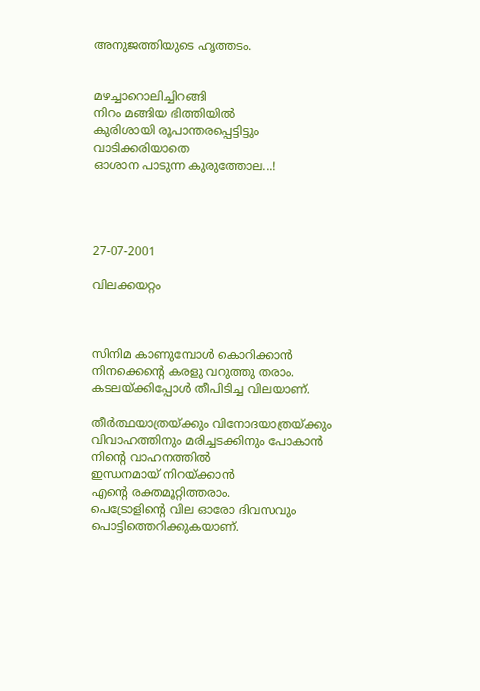അനുജത്തിയുടെ ഹൃത്തടം.


മഴച്ചാറൊലിച്ചിറങ്ങി
നിറം മങ്ങിയ ഭിത്തിയില്‍
കുരിശായി രൂപാന്തരപ്പെട്ടിട്ടും
വാടിക്കരിയാതെ
ഓശാന പാടുന്ന കുരുത്തോല...!




27-07-2001

വിലക്കയറ്റം



സിനിമ കാണുമ്പോള്‍ കൊറിക്കാന്‍
നിനക്കെന്റെ കരളു വറുത്തു തരാം.
കടലയ്‌ക്കിപ്പോള്‍ തീപിടിച്ച വിലയാണ്‌.

തീര്‍ത്ഥയാത്രയ്‌ക്കും വിനോദയാത്രയ്‌ക്കും
വിവാഹത്തിനും മരിച്ചടക്കിനും പോകാന്‍
നിന്റെ വാഹനത്തില്‍
ഇന്ധനമായ്‌ നിറയ്‌ക്കാന്‍
എന്റെ രക്തമൂറ്റിത്തരാം.
പെട്രോളിന്റെ വില ഓരോ ദിവസവും
പൊട്ടിത്തെറിക്കുകയാണ്‌.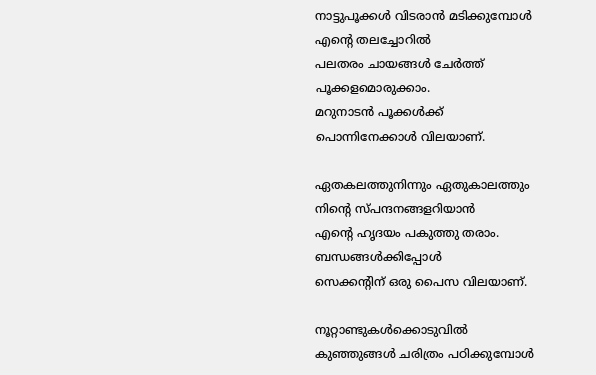നാട്ടുപൂക്കള്‍ വിടരാന്‍ മടിക്കുമ്പോള്‍
എന്റെ തലച്ചോറില്‍
പലതരം ചായങ്ങള്‍ ചേര്‍ത്ത്‌
പൂക്കളമൊരുക്കാം.
മറുനാടന്‍ പൂക്കള്‍ക്ക്‌
പൊന്നിനേക്കാള്‍ വിലയാണ്‌.

ഏതകലത്തുനിന്നും ഏതുകാലത്തും
നിന്റെ സ്‌പന്ദനങ്ങളറിയാന്‍
എന്റെ ഹൃദയം പകുത്തു തരാം.
ബന്ധങ്ങള്‍ക്കിപ്പോള്‍
സെക്കന്റിന്‌ ഒരു പൈസ വിലയാണ്‌.

നൂറ്റാണ്ടുകള്‍ക്കൊടുവില്‍
കുഞ്ഞുങ്ങള്‍ ചരിത്രം പഠിക്കുമ്പോള്‍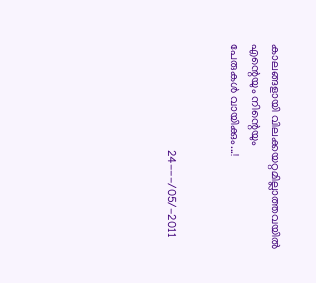കാലങ്ങളായി വിലക്കയറ്റമില്ലാത്തവയില്‍
എന്റെയും നിന്റെയും
പേരുകള്‍ വായിക്കും...!


                                    24---/05/-2011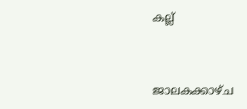കല്ല്


ജാലകക്കാഴ്ച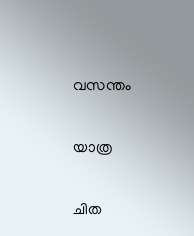വസന്തം


യാത്ര


ചിത